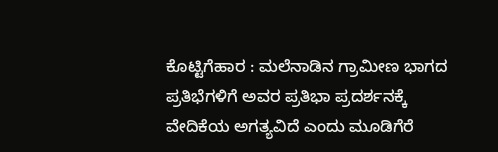ಕೊಟ್ಟಿಗೆಹಾರ : ಮಲೆನಾಡಿನ ಗ್ರಾಮೀಣ ಭಾಗದ ಪ್ರತಿಭೆಗಳಿಗೆ ಅವರ ಪ್ರತಿಭಾ ಪ್ರದರ್ಶನಕ್ಕೆ ವೇದಿಕೆಯ ಅಗತ್ಯವಿದೆ ಎಂದು ಮೂಡಿಗೆರೆ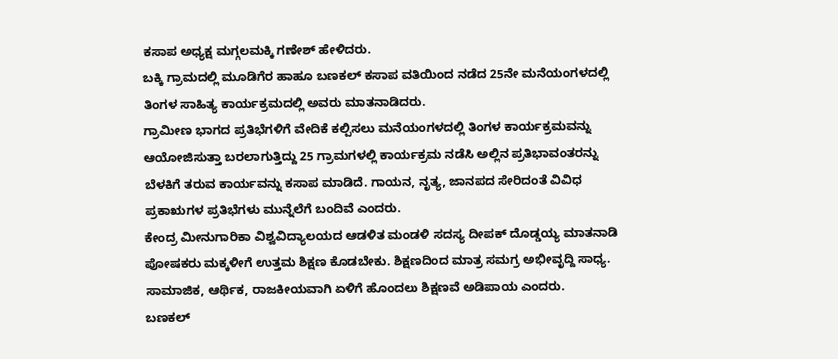ಕಸಾಪ ಅಧ್ಯಕ್ಷ ಮಗ್ಗಲಮಕ್ಕಿ ಗಣೇಶ್ ಹೇಳಿದರು.
ಬಕ್ಕಿ ಗ್ರಾಮದಲ್ಲಿ ಮೂಡಿಗೆರ ಹಾಹೂ ಬಣಕಲ್ ಕಸಾಪ ವತಿಯಿಂದ ನಡೆದ 25ನೇ ಮನೆಯಂಗಳದಲ್ಲಿ ತಿಂಗಳ ಸಾಹಿತ್ಯ ಕಾರ್ಯಕ್ರಮದಲ್ಲಿ ಅವರು ಮಾತನಾಡಿದರು.
ಗ್ರಾಮೀಣ ಭಾಗದ ಪ್ರತಿಭೆಗಳಿಗೆ ವೇದಿಕೆ ಕಲ್ಪಿಸಲು ಮನೆಯಂಗಳದಲ್ಲಿ ತಿಂಗಳ ಕಾರ್ಯಕ್ರಮವನ್ನು ಆಯೋಜಿಸುತ್ತಾ ಬರಲಾಗುತ್ತಿದ್ದು 25 ಗ್ರಾಮಗಳಲ್ಲಿ ಕಾರ್ಯಕ್ರಮ ನಡೆಸಿ ಅಲ್ಲಿನ ಪ್ರತಿಭಾವಂತರನ್ನು ಬೆಳಕಿಗೆ ತರುವ ಕಾರ್ಯವನ್ನು ಕಸಾಪ ಮಾಡಿದೆ. ಗಾಯನ, ನೃತ್ಯ, ಜಾನಪದ ಸೇರಿದಂತೆ ವಿವಿಧ ಪ್ರಕಾಋಗಳ ಪ್ರತಿಭೆಗಳು ಮುನ್ನೆಲೆಗೆ ಬಂದಿವೆ ಎಂದರು.
ಕೇಂದ್ರ ಮೀನುಗಾರಿಕಾ ವಿಶ್ವವಿದ್ಯಾಲಯದ ಆಡಳಿತ ಮಂಡಳಿ ಸದಸ್ಯ ದೀಪಕ್ ದೊಡ್ಡಯ್ಯ ಮಾತನಾಡಿ ಪೋಷಕರು ಮಕ್ಕಳೀಗೆ ಉತ್ತಮ ಶಿಕ್ಷಣ ಕೊಡಬೇಕು. ಶಿಕ್ಷಣದಿಂದ ಮಾತ್ರ ಸಮಗ್ರ ಅಭೀವೃದ್ದಿ ಸಾಧ್ಯ. ಸಾಮಾಜಿಕ, ಆರ್ಥಿಕ, ರಾಜಕೀಯವಾಗಿ ಏಳಿಗೆ ಹೊಂದಲು ಶಿಕ್ಷಣವೆ ಅಡಿಪಾಯ ಎಂದರು.
ಬಣಕಲ್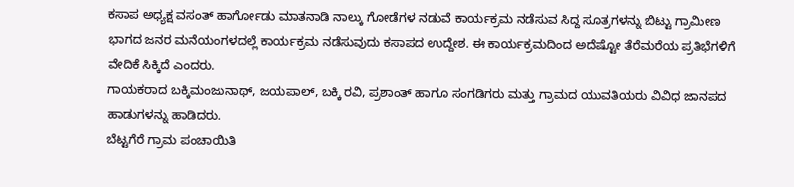ಕಸಾಪ ಅಧ್ಯಕ್ಷ ವಸಂತ್ ಹಾರ್ಗೋಡು ಮಾತನಾಡಿ ನಾಲ್ಕು ಗೋಡೆಗಳ ನಡುವೆ ಕಾರ್ಯಕ್ರಮ ನಡೆಸುವ ಸಿದ್ದ ಸೂತ್ರಗಳನ್ನು ಬಿಟ್ಟು ಗ್ರಾಮೀಣ ಭಾಗದ ಜನರ ಮನೆಯಂಗಳದಲ್ಲೆ ಕಾರ್ಯಕ್ರಮ ನಡೆಸುವುದು ಕಸಾಪದ ಉದ್ದೇಶ. ಈ ಕಾರ್ಯಕ್ರಮದಿಂದ ಅದೆಷ್ಟೋ ತೆರೆಮರೆಯ ಪ್ರತಿಭೆಗಳಿಗೆ ವೇದಿಕೆ ಸಿಕ್ಕಿದೆ ಎಂದರು.
ಗಾಯಕರಾದ ಬಕ್ಕಿಮಂಜುನಾಥ್, ಜಯಪಾಲ್, ಬಕ್ಕಿ ರವಿ, ಪ್ರಶಾಂತ್ ಹಾಗೂ ಸಂಗಡಿಗರು ಮತ್ತು ಗ್ರಾಮದ ಯುವತಿಯರು ವಿವಿಧ ಜಾನಪದ ಹಾಡುಗಳನ್ನು ಹಾಡಿದರು.
ಬೆಟ್ಟಗೆರೆ ಗ್ರಾಮ ಪಂಚಾಯಿತಿ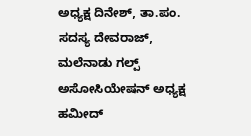ಅಧ್ಯಕ್ಷ ದಿನೇಶ್, ತಾ.ಪಂ. ಸದಸ್ಯ ದೇವರಾಜ್, ಮಲೆನಾಡು ಗಲ್ಪ್ ಅಸೋಸಿಯೇಷನ್ ಅಧ್ಯಕ್ಷ ಹಮೀದ್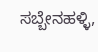ಸಬ್ಬೇನಹಳ್ಳಿ,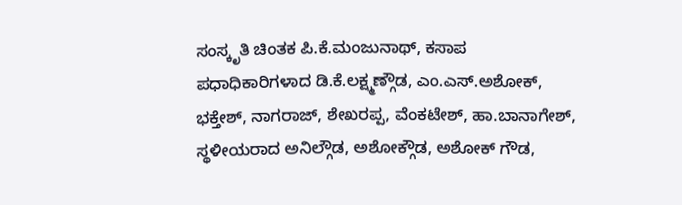ಸಂಸ್ಕೃತಿ ಚಿಂತಕ ಪಿ.ಕೆ.ಮಂಜುನಾಥ್, ಕಸಾಪ ಪಧಾಧಿಕಾರಿಗಳಾದ ಡಿ.ಕೆ.ಲಕ್ಷ್ಮಣ್ಗೌಡ, ಎಂ.ಎಸ್.ಅಶೋಕ್, ಭಕ್ತೇಶ್, ನಾಗರಾಜ್, ಶೇಖರಪ್ಪ, ವೆಂಕಟೇಶ್, ಹಾ.ಬಾನಾಗೇಶ್, ಸ್ಥಳೀಯರಾದ ಅನಿಲ್ಗೌಡ, ಅಶೋಕ್ಗೌಡ, ಅಶೋಕ್ ಗೌಡ,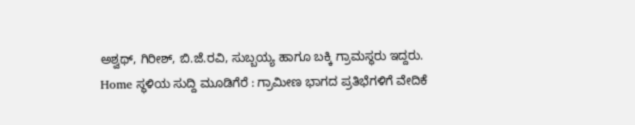ಅಶ್ವಥ್, ಗಿರೀಶ್, ಬಿ.ಜೆ.ರವಿ, ಸುಬ್ಬಯ್ಯ ಹಾಗೂ ಬಕ್ಕಿ ಗ್ರಾಮಸ್ಥರು ಇದ್ದರು.
Home ಸ್ಥಳಿಯ ಸುದ್ದಿ ಮೂಡಿಗೆರೆ : ಗ್ರಾಮೀಣ ಭಾಗದ ಪ್ರತಿಭೆಗಳಿಗೆ ವೇದಿಕೆ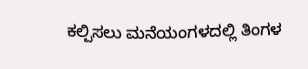ಕಲ್ಪಿಸಲು ಮನೆಯಂಗಳದಲ್ಲಿ ತಿಂಗಳ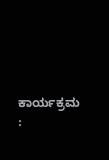ಕಾರ್ಯಕ್ರಮ :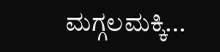ಮಗ್ಗಲಮಕ್ಕಿ...